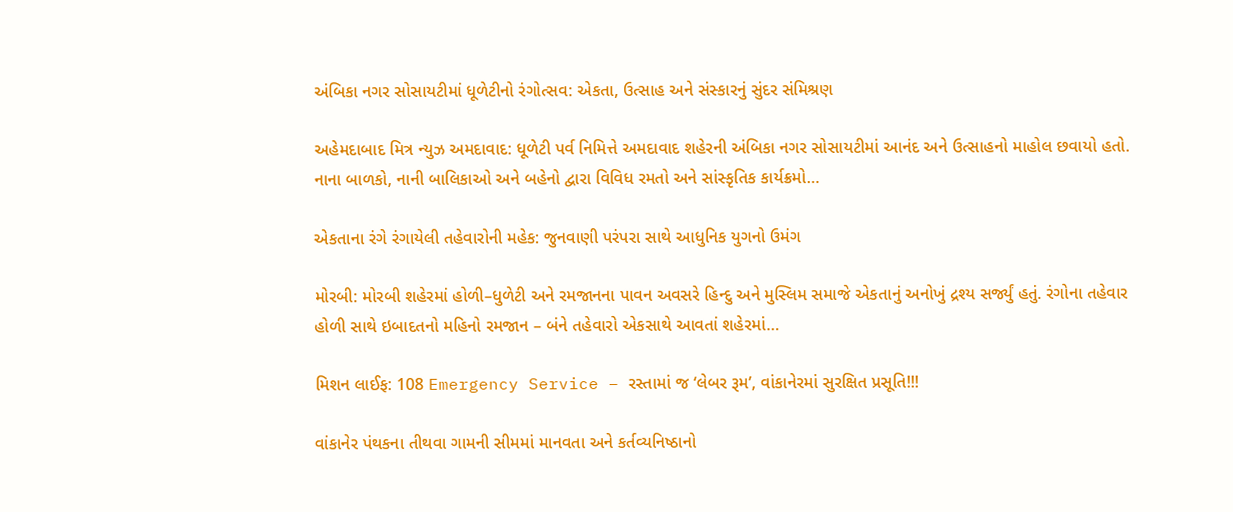અંબિકા નગર સોસાયટીમાં ધૂળેટીનો રંગોત્સવ: એકતા, ઉત્સાહ અને સંસ્કારનું સુંદર સંમિશ્રણ

અહેમદાબાદ મિત્ર ન્યુઝ અમદાવાદ: ધૂળેટી પર્વ નિમિત્તે અમદાવાદ શહેરની અંબિકા નગર સોસાયટીમાં આનંદ અને ઉત્સાહનો માહોલ છવાયો હતો. નાના બાળકો, નાની બાલિકાઓ અને બહેનો દ્વારા વિવિધ રમતો અને સાંસ્કૃતિક કાર્યક્રમો…

એકતાના રંગે રંગાયેલી તહેવારોની મહેક: જુનવાણી પરંપરા સાથે આધુનિક યુગનો ઉમંગ

મોરબી: મોરબી શહેરમાં હોળી–ધુળેટી અને રમજાનના પાવન અવસરે હિન્દુ અને મુસ્લિમ સમાજે એકતાનું અનોખું દ્રશ્ય સર્જ્યું હતું. રંગોના તહેવાર હોળી સાથે ઇબાદતનો મહિનો રમજાન – બંને તહેવારો એકસાથે આવતાં શહેરમાં…

મિશન લાઈફ: 108 Emergency Service – રસ્તામાં જ ‘લેબર રૂમ’, વાંકાનેરમાં સુરક્ષિત પ્રસૂતિ!!!

વાંકાનેર પંથકના તીથવા ગામની સીમમાં માનવતા અને કર્તવ્યનિષ્ઠાનો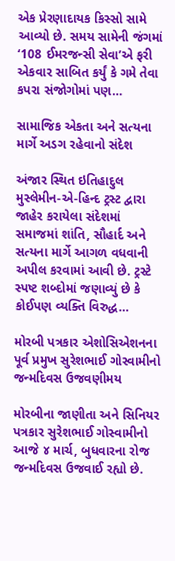એક પ્રેરણાદાયક કિસ્સો સામે આવ્યો છે. સમય સામેની જંગમાં ‘108 ઈમરજન્સી સેવા’એ ફરી એકવાર સાબિત કર્યું કે ગમે તેવા કપરા સંજોગોમાં પણ…

સામાજિક એકતા અને સત્યના માર્ગે અડગ રહેવાનો સંદેશ

અંજાર સ્થિત ઇતિહાદુલ મુસ્લેમીન-એ-હિન્દ ટ્રસ્ટ દ્વારા જાહેર કરાયેલા સંદેશમાં સમાજમાં શાંતિ, સૌહાર્દ અને સત્યના માર્ગે આગળ વધવાની અપીલ કરવામાં આવી છે. ટ્રસ્ટે સ્પષ્ટ શબ્દોમાં જણાવ્યું છે કે કોઈપણ વ્યક્તિ વિરુદ્ધ…

મોરબી પત્રકાર એશોસિએશનના પૂર્વ પ્રમુખ સુરેશભાઈ ગોસ્વામીનો જન્મદિવસ ઉજવણીમય

મોરબીના જાણીતા અને સિનિયર પત્રકાર સુરેશભાઈ ગોસ્વામીનો આજે ૪ માર્ચ, બુધવારના રોજ જન્મદિવસ ઉજવાઈ રહ્યો છે.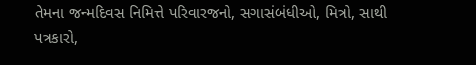તેમના જન્મદિવસ નિમિત્તે પરિવારજનો, સગાસંબંધીઓ, મિત્રો, સાથી પત્રકારો,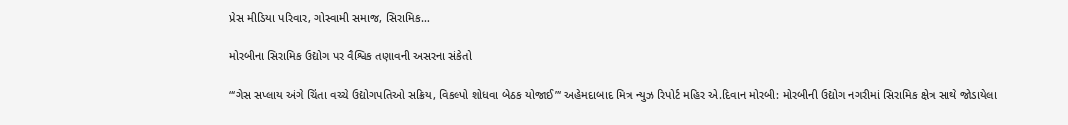પ્રેસ મીડિયા પરિવાર, ગોસ્વામી સમાજ, સિરામિક…

મોરબીના સિરામિક ઉદ્યોગ પર વૈશ્વિક તણાવની અસરના સંકેતો

“‘ગેસ સપ્લાય અંગે ચિંતા વચ્ચે ઉદ્યોગપતિઓ સક્રિય, વિકલ્પો શોધવા બેઠક યોજાઈ”‘ અહેમદાબાદ મિત્ર ન્યુઝ રિપોર્ટ મહિર એ.દિવાન મોરબી: મોરબીની ઉદ્યોગ નગરીમાં સિરામિક ક્ષેત્ર સાથે જોડાયેલા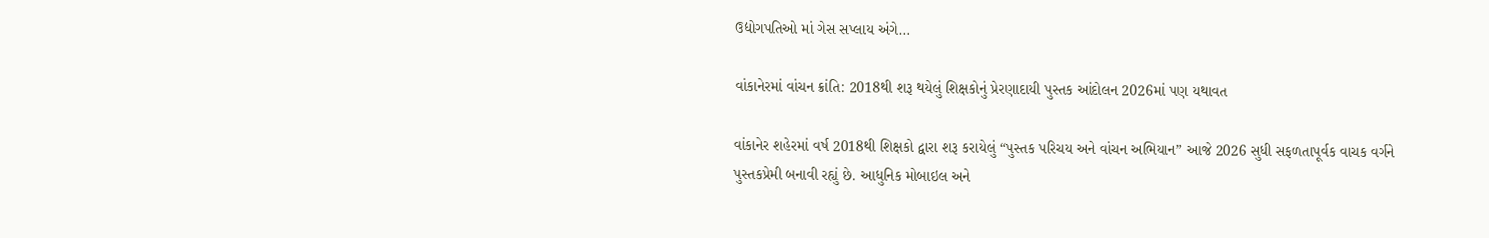ઉદ્યોગપતિઓ માં ગેસ સપ્લાય અંગે…

વાંકાનેરમાં વાંચન ક્રાંતિ: 2018થી શરૂ થયેલું શિક્ષકોનું પ્રેરણાદાયી પુસ્તક આંદોલન 2026માં પણ યથાવત

વાંકાનેર શહેરમાં વર્ષ 2018થી શિક્ષકો દ્વારા શરૂ કરાયેલું “પુસ્તક પરિચય અને વાંચન અભિયાન” આજે 2026 સુધી સફળતાપૂર્વક વાચક વર્ગને પુસ્તકપ્રેમી બનાવી રહ્યું છે. આધુનિક મોબાઇલ અને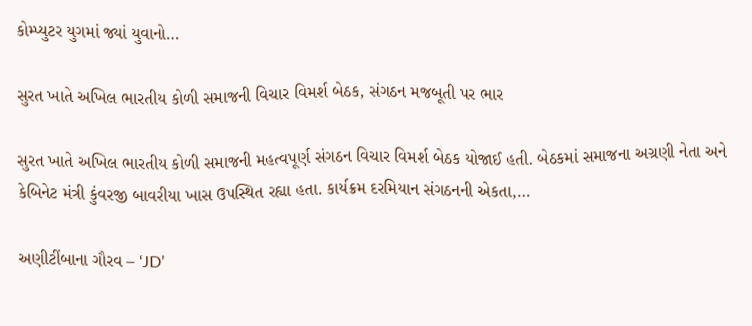કોમ્પ્યુટર યુગમાં જ્યાં યુવાનો…

સુરત ખાતે અખિલ ભારતીય કોળી સમાજની વિચાર વિમર્શ બેઠક, સંગઠન મજબૂતી પર ભાર

સુરત ખાતે અખિલ ભારતીય કોળી સમાજની મહત્વપૂર્ણ સંગઠન વિચાર વિમર્શ બેઠક યોજાઈ હતી. બેઠકમાં સમાજના અગ્રણી નેતા અને કેબિનેટ મંત્રી કુંવરજી બાવરીયા ખાસ ઉપસ્થિત રહ્યા હતા. કાર્યક્રમ દરમિયાન સંગઠનની એકતા,…

અણીટીંબાના ગૌરવ – ‘JD’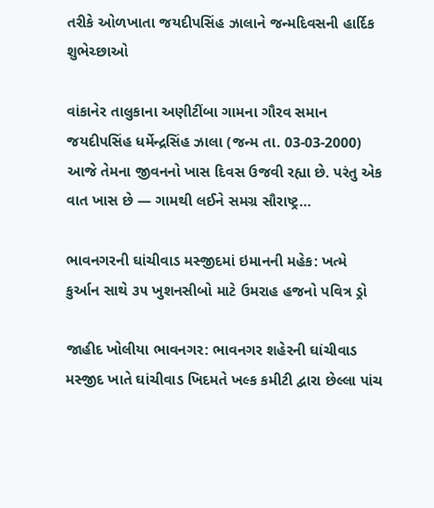તરીકે ઓળખાતા જયદીપસિંહ ઝાલાને જન્મદિવસની હાર્દિક શુભેચ્છાઓ

વાંકાનેર તાલુકાના અણીટીંબા ગામના ગૌરવ સમાન જયદીપસિંહ ધર્મેન્દ્રસિંહ ઝાલા (જન્મ તા. 03-03-2000) આજે તેમના જીવનનો ખાસ દિવસ ઉજવી રહ્યા છે. પરંતુ એક વાત ખાસ છે — ગામથી લઈને સમગ્ર સૌરાષ્ટ્ર…

ભાવનગરની ઘાંચીવાડ મસ્જીદમાં ઇમાનની મહેક: ખત્મે કુર્આન સાથે ૩૫ ખુશનસીબો માટે ઉમરાહ હજનો પવિત્ર ડ્રો

જાહીદ ખોલીયા ભાવનગર: ભાવનગર શહેરની ઘાંચીવાડ મસ્જીદ ખાતે ઘાંચીવાડ ખિદમતે ખલ્ક કમીટી દ્વારા છેલ્લા પાંચ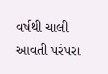વર્ષથી ચાલી આવતી પરંપરા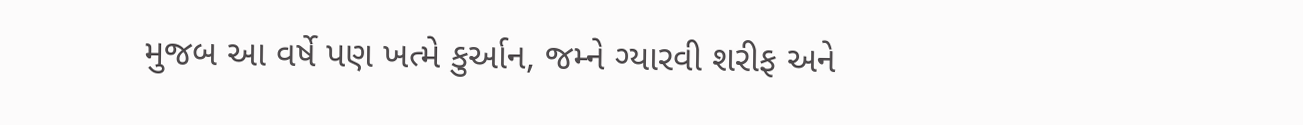મુજબ આ વર્ષે પણ ખત્મે કુર્આન, જમ્ને ગ્યારવી શરીફ અને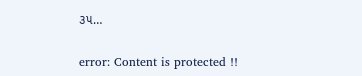૩૫…

error: Content is protected !!